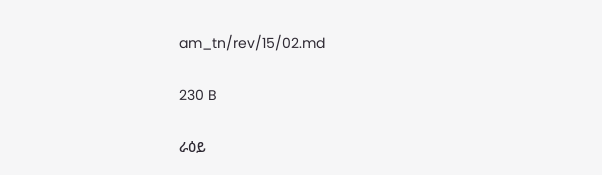am_tn/rev/15/02.md

230 B

ራዕይ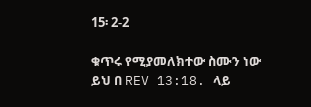15፡ 2-2

ቁጥሩ የሚያመለክተው ስሙን ነው ይህ በ REV 13:18. ላይ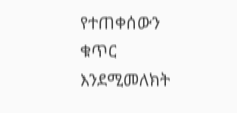የተጠቀሰውን ቁጥር እንደሚመለክት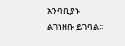አንባቢያኑ ልገነዘቡ ይገባል፡፡